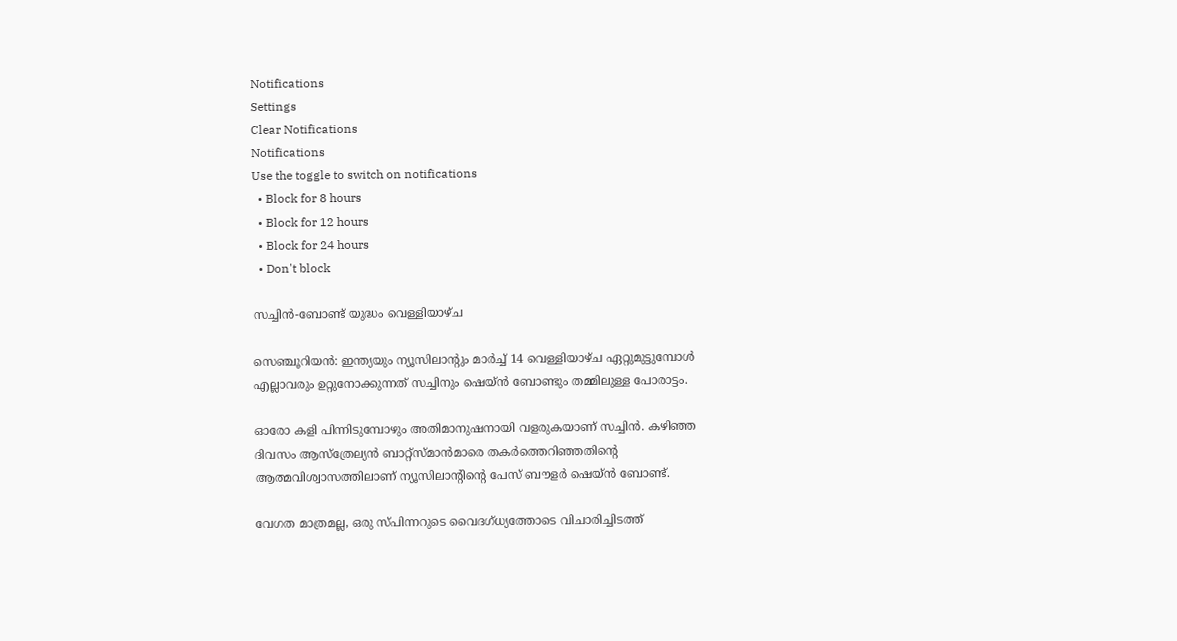Notifications
Settings
Clear Notifications
Notifications
Use the toggle to switch on notifications
  • Block for 8 hours
  • Block for 12 hours
  • Block for 24 hours
  • Don't block

സച്ചിന്‍-ബോണ്ട് യുദ്ധം വെള്ളിയാഴ്ച

സെഞ്ചൂറിയന്‍: ഇന്ത്യയും ന്യൂസിലാന്റും മാര്‍ച്ച് 14 വെള്ളിയാഴ്ച ഏറ്റുമുട്ടുമ്പോള്‍ എല്ലാവരും ഉറ്റുനോക്കുന്നത് സച്ചിനും ഷെയ്ന്‍ ബോണ്ടും തമ്മിലുള്ള പോരാട്ടം.

ഓരോ കളി പിന്നിടുമ്പോഴും അതിമാനുഷനായി വളരുകയാണ് സച്ചിന്‍. കഴിഞ്ഞ ദിവസം ആസ്ത്രേല്യന്‍ ബാറ്റ്സ്മാന്‍മാരെ തകര്‍ത്തെറിഞ്ഞതിന്റെ ആത്മവിശ്വാസത്തിലാണ് ന്യൂസിലാന്റിന്റെ പേസ് ബൗളര്‍ ഷെയ്ന്‍ ബോണ്ട്.

വേഗത മാത്രമല്ല, ഒരു സ്പിന്നറുടെ വൈദഗ്ധ്യത്തോടെ വിചാരിച്ചിടത്ത്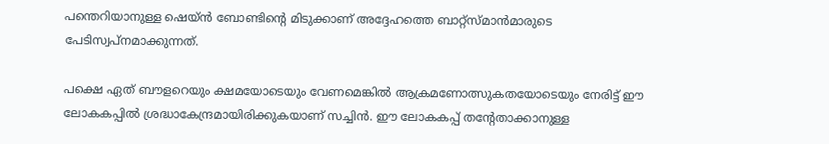പന്തെറിയാനുള്ള ഷെയ്ന്‍ ബോണ്ടിന്റെ മിടുക്കാണ് അദ്ദേഹത്തെ ബാറ്റ്സ്മാന്‍മാരുടെ പേടിസ്വപ്നമാക്കുന്നത്.

പക്ഷെ ഏത് ബൗളറെയും ക്ഷമയോടെയും വേണമെങ്കില്‍ ആക്രമണോത്സുകതയോടെയും നേരിട്ട് ഈ ലോകകപ്പില്‍ ശ്രദ്ധാകേന്ദ്രമായിരിക്കുകയാണ് സച്ചിന്‍. ഈ ലോകകപ്പ് തന്റേതാക്കാനുള്ള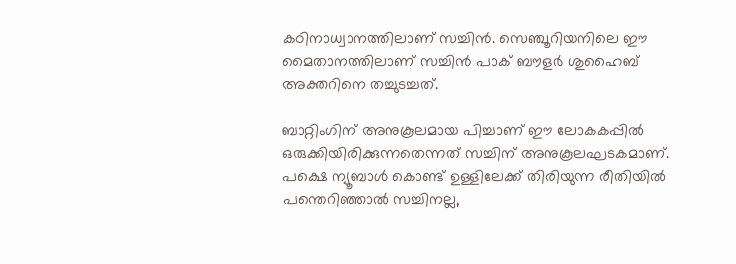കഠിനാധ്വാനത്തിലാണ് സച്ചിന്‍. സെഞ്ചൂറിയനിലെ ഈ മൈതാനത്തിലാണ് സച്ചിന്‍ പാക് ബൗളര്‍ ശുഹൈബ് അക്തറിനെ തച്ചുടച്ചത്.

ബാറ്റിംഗിന് അനുകൂലമായ പിച്ചാണ് ഈ ലോകകപ്പില്‍ ഒരുക്കിയിരിക്കുന്നതെന്നത് സച്ചിന് അനുകൂലഘടകമാണ്. പക്ഷെ ന്യൂബാള്‍ കൊണ്ട് ഉള്ളിലേക്ക് തിരിയുന്ന രീതിയില്‍ പന്തെറിഞ്ഞാല്‍ സച്ചിനല്ല,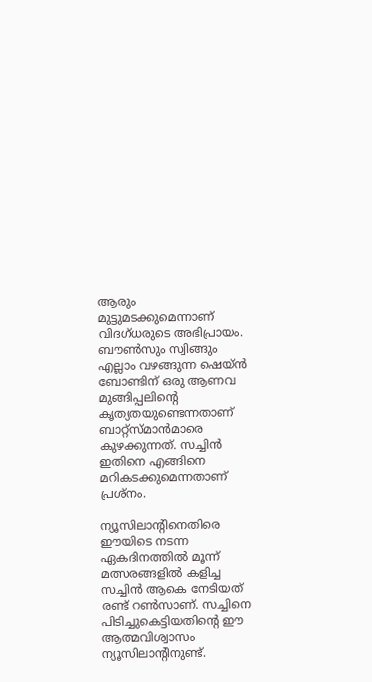ആരും മുട്ടുമടക്കുമെന്നാണ് വിദഗ്ധരുടെ അഭിപ്രായം. ബൗണ്‍സും സ്വിങ്ങും എല്ലാം വഴങ്ങുന്ന ഷെയ്ന്‍ ബോണ്ടിന് ഒരു ആണവ മുങ്ങിപ്പലിന്റെ കൃത്യതയുണ്ടെന്നതാണ് ബാറ്റ്സ്മാന്‍മാരെ കുഴക്കുന്നത്. സച്ചിന്‍ ഇതിനെ എങ്ങിനെ മറികടക്കുമെന്നതാണ് പ്രശ്നം.

ന്യൂസിലാന്റിനെതിരെ ഈയിടെ നടന്ന ഏകദിനത്തില്‍ മൂന്ന് മത്സരങ്ങളില്‍ കളിച്ച സച്ചിന്‍ ആകെ നേടിയത് രണ്ട് റണ്‍സാണ്. സച്ചിനെ പിടിച്ചുകെട്ടിയതിന്റെ ഈ ആത്മവിശ്വാസം ന്യൂസിലാന്റിനുണ്ട്.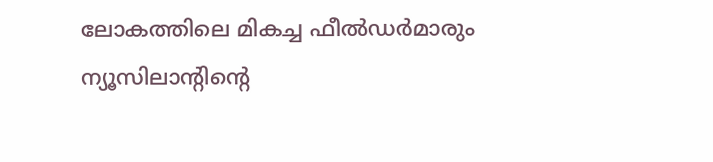ലോകത്തിലെ മികച്ച ഫീല്‍ഡര്‍മാരും ന്യൂസിലാന്റിന്റെ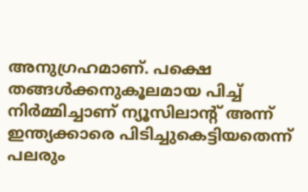അനുഗ്രഹമാണ്. പക്ഷെ തങ്ങള്‍ക്കനുകൂലമായ പിച്ച് നിര്‍മ്മിച്ചാണ് ന്യൂസിലാന്റ് അന്ന് ഇന്ത്യക്കാരെ പിടിച്ചുകെട്ടിയതെന്ന് പലരും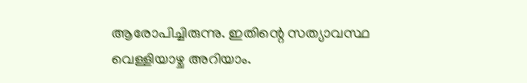ആരോപിച്ചിരുന്നു. ഇതിന്റെ സത്യാവസ്ഥ വെള്ളിയാഴ്ച അറിയാം.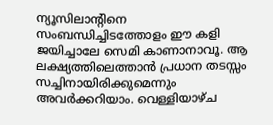ന്യൂസിലാന്റിനെ സംബന്ധിച്ചിടത്തോളം ഈ കളി ജയിച്ചാലേ സെമി കാണാനാവൂ. ആ ലക്ഷ്യത്തിലെത്താന്‍ പ്രധാന തടസ്സം സച്ചിനായിരിക്കുമെന്നും അവര്‍ക്കറിയാം. വെള്ളിയാഴ്ച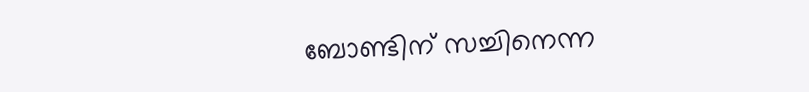ബോണ്ടിന് സച്ചിനെന്ന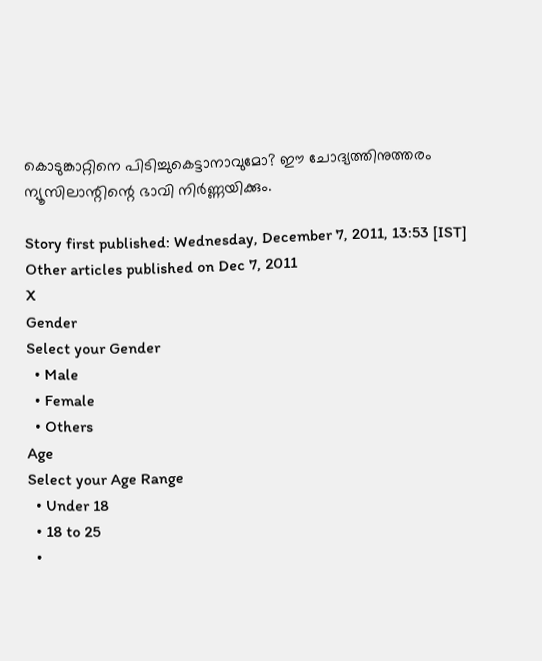കൊടുങ്കാറ്റിനെ പിടിച്ചുകെട്ടാനാവുമോ? ഈ ചോദ്യത്തിനുത്തരം ന്യൂസിലാന്റിന്റെ ഭാവി നിര്‍ണ്ണയിക്കും.

Story first published: Wednesday, December 7, 2011, 13:53 [IST]
Other articles published on Dec 7, 2011
X
Gender
Select your Gender
  • Male
  • Female
  • Others
Age
Select your Age Range
  • Under 18
  • 18 to 25
  •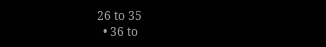26 to 35
  • 36 to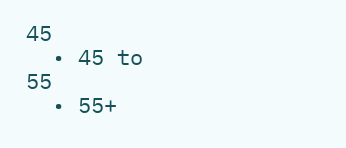45
  • 45 to 55
  • 55+